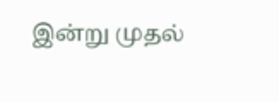இன்று முதல்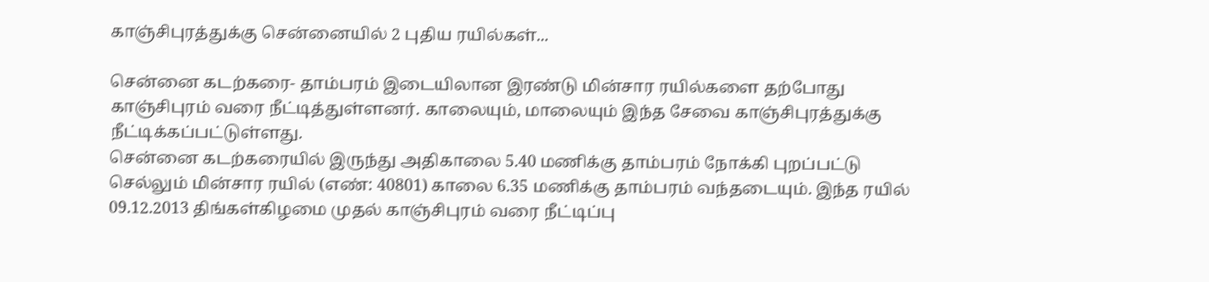காஞ்சிபுரத்துக்கு சென்னையில் 2 புதிய ரயில்கள்...

சென்னை கடற்கரை- தாம்பரம் இடையிலான இரண்டு மின்சார ரயில்களை தற்போது காஞ்சிபுரம் வரை நீட்டித்துள்ளனர். காலையும், மாலையும் இந்த சேவை காஞ்சிபுரத்துக்கு நீட்டிக்கப்பட்டுள்ளது.
சென்னை கடற்கரையில் இருந்து அதிகாலை 5.40 மணிக்கு தாம்பரம் நோக்கி புறப்பட்டு செல்லும் மின்சார ரயில் (எண்: 40801) காலை 6.35 மணிக்கு தாம்பரம் வந்தடையும். இந்த ரயில் 09.12.2013 திங்கள்கிழமை முதல் காஞ்சிபுரம் வரை நீட்டிப்பு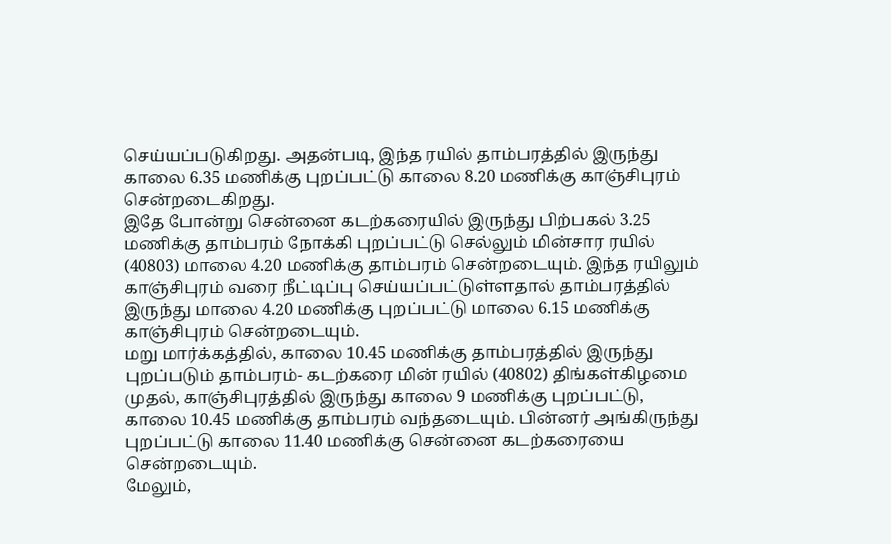செய்யப்படுகிறது. அதன்படி, இந்த ரயில் தாம்பரத்தில் இருந்து காலை 6.35 மணிக்கு புறப்பட்டு காலை 8.20 மணிக்கு காஞ்சிபுரம் சென்றடைகிறது.
இதே போன்று சென்னை கடற்கரையில் இருந்து பிற்பகல் 3.25 மணிக்கு தாம்பரம் நோக்கி புறப்பட்டு செல்லும் மின்சார ரயில் (40803) மாலை 4.20 மணிக்கு தாம்பரம் சென்றடையும். இந்த ரயிலும் காஞ்சிபுரம் வரை நீட்டிப்பு செய்யப்பட்டுள்ளதால் தாம்பரத்தில் இருந்து மாலை 4.20 மணிக்கு புறப்பட்டு மாலை 6.15 மணிக்கு காஞ்சிபுரம் சென்றடையும்.
மறு மார்க்கத்தில், காலை 10.45 மணிக்கு தாம்பரத்தில் இருந்து புறப்படும் தாம்பரம்- கடற்கரை மின் ரயில் (40802) திங்கள்கிழமை முதல், காஞ்சிபுரத்தில் இருந்து காலை 9 மணிக்கு புறப்பட்டு, காலை 10.45 மணிக்கு தாம்பரம் வந்தடையும். பின்னர் அங்கிருந்து புறப்பட்டு காலை 11.40 மணிக்கு சென்னை கடற்கரையை சென்றடையும்.
மேலும்,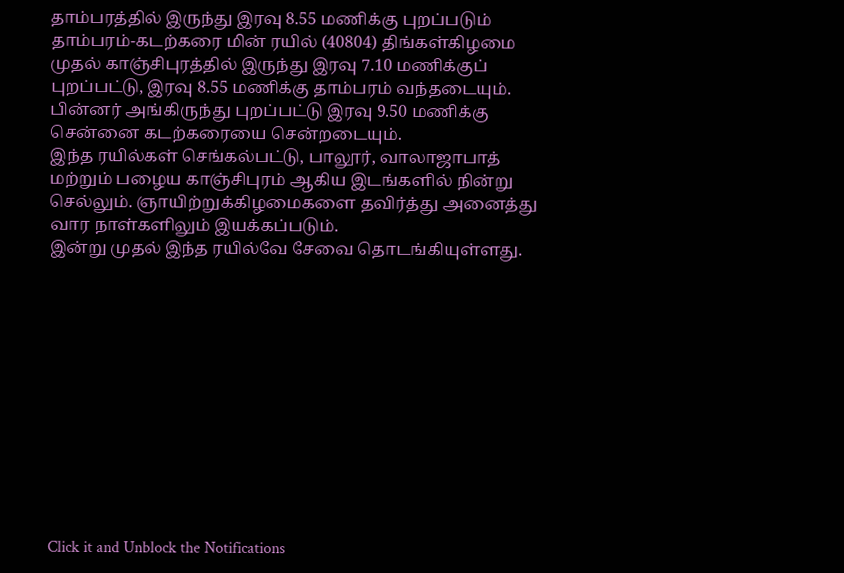தாம்பரத்தில் இருந்து இரவு 8.55 மணிக்கு புறப்படும் தாம்பரம்-கடற்கரை மின் ரயில் (40804) திங்கள்கிழமை முதல் காஞ்சிபுரத்தில் இருந்து இரவு 7.10 மணிக்குப் புறப்பட்டு, இரவு 8.55 மணிக்கு தாம்பரம் வந்தடையும். பின்னர் அங்கிருந்து புறப்பட்டு இரவு 9.50 மணிக்கு சென்னை கடற்கரையை சென்றடையும்.
இந்த ரயில்கள் செங்கல்பட்டு, பாலூர், வாலாஜாபாத் மற்றும் பழைய காஞ்சிபுரம் ஆகிய இடங்களில் நின்று செல்லும். ஞாயிற்றுக்கிழமைகளை தவிர்த்து அனைத்து வார நாள்களிலும் இயக்கப்படும்.
இன்று முதல் இந்த ரயில்வே சேவை தொடங்கியுள்ளது.












Click it and Unblock the Notifications